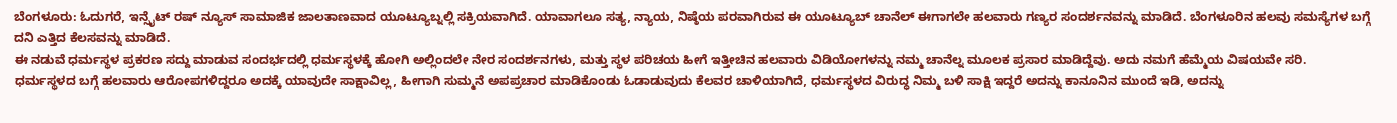ಬೆಂಗಳೂರು: ಓದುಗರೆ, ಇನ್ಸೈಟ್ ರಷ್ ನ್ಯೂಸ್ ಸಾಮಾಜಿಕ ಜಾಲತಾಣವಾದ ಯೂಟ್ಯೂಬ್ನಲ್ಲಿ ಸಕ್ರಿಯವಾಗಿದೆ. ಯಾವಾಗಲೂ ಸತ್ಯ, ನ್ಯಾಯ, ನಿಷ್ಠೆಯ ಪರವಾಗಿರುವ ಈ ಯೂಟ್ಯೂಬ್ ಚಾನೆಲ್ ಈಗಾಗಲೇ ಹಲವಾರು ಗಣ್ಯರ ಸಂದರ್ಶನವನ್ನು ಮಾಡಿದೆ. ಬೆಂಗಳೂರಿನ ಹಲವು ಸಮಸ್ಯೆಗಳ ಬಗ್ಗೆ ದನಿ ಎತ್ತಿದ ಕೆಲಸವನ್ನು ಮಾಡಿದೆ.
ಈ ನಡುವೆ ಧರ್ಮಸ್ಥಳ ಪ್ರಕರಣ ಸದ್ದು ಮಾಡುವ ಸಂದರ್ಭದಲ್ಲಿ ಧರ್ಮಸ್ಥಳಕ್ಕೆ ಹೋಗಿ ಅಲ್ಲಿಂದಲೇ ನೇರ ಸಂದರ್ಶನಗಳು, ಮತ್ತು ಸ್ಥಳ ಪರಿಚಯ ಹೀಗೆ ಇತ್ತೀಚಿನ ಹಲವಾರು ವಿಡಿಯೋಗಳನ್ನು ನಮ್ಮ ಚಾನೆಲ್ನ ಮೂಲಕ ಪ್ರಸಾರ ಮಾಡಿದ್ದೆವು. ಅದು ನಮಗೆ ಹೆಮ್ಮೆಯ ವಿಷಯವೇ ಸರಿ.
ಧರ್ಮಸ್ಥಳದ ಬಗ್ಗೆ ಹಲವಾರು ಆರೋಪಗಳಿದ್ದರೂ ಅದಕ್ಕೆ ಯಾವುದೇ ಸಾಕ್ಷಾವಿಲ್ಲ, ಹೀಗಾಗಿ ಸುಮ್ಮನೆ ಅಪಪ್ರಚಾರ ಮಾಡಿಕೊಂಡು ಓಡಾಡುವುದು ಕೆಲವರ ಚಾಳಿಯಾಗಿದೆ, ಧರ್ಮಸ್ಥಳದ ವಿರುದ್ಧ ನಿಮ್ಮ ಬಳಿ ಸಾಕ್ಷಿ ಇದ್ದರೆ ಅದನ್ನು ಕಾನೂನಿನ ಮುಂದೆ ಇಡಿ, ಅದನ್ನು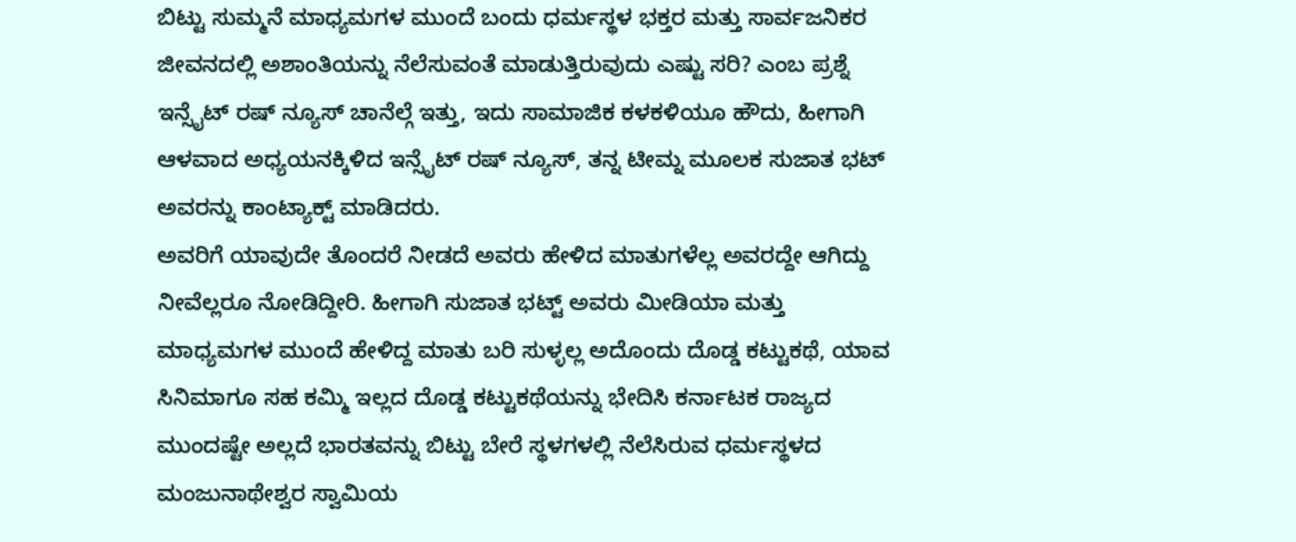ಬಿಟ್ಟು ಸುಮ್ಮನೆ ಮಾಧ್ಯಮಗಳ ಮುಂದೆ ಬಂದು ಧರ್ಮಸ್ಥಳ ಭಕ್ತರ ಮತ್ತು ಸಾರ್ವಜನಿಕರ ಜೀವನದಲ್ಲಿ ಅಶಾಂತಿಯನ್ನು ನೆಲೆಸುವಂತೆ ಮಾಡುತ್ತಿರುವುದು ಎಷ್ಟು ಸರಿ? ಎಂಬ ಪ್ರಶ್ನೆ ಇನ್ಸೈಟ್ ರಷ್ ನ್ಯೂಸ್ ಚಾನೆಲ್ಗೆ ಇತ್ತು, ಇದು ಸಾಮಾಜಿಕ ಕಳಕಳಿಯೂ ಹೌದು, ಹೀಗಾಗಿ ಆಳವಾದ ಅಧ್ಯಯನಕ್ಕಿಳಿದ ಇನ್ಸೈಟ್ ರಷ್ ನ್ಯೂಸ್, ತನ್ನ ಟೀಮ್ನ ಮೂಲಕ ಸುಜಾತ ಭಟ್ ಅವರನ್ನು ಕಾಂಟ್ಯಾಕ್ಟ್ ಮಾಡಿದರು.
ಅವರಿಗೆ ಯಾವುದೇ ತೊಂದರೆ ನೀಡದೆ ಅವರು ಹೇಳಿದ ಮಾತುಗಳೆಲ್ಲ ಅವರದ್ದೇ ಆಗಿದ್ದು ನೀವೆಲ್ಲರೂ ನೋಡಿದ್ದೀರಿ. ಹೀಗಾಗಿ ಸುಜಾತ ಭಟ್ಟ್ ಅವರು ಮೀಡಿಯಾ ಮತ್ತು ಮಾಧ್ಯಮಗಳ ಮುಂದೆ ಹೇಳಿದ್ದ ಮಾತು ಬರಿ ಸುಳ್ಳಲ್ಲ ಅದೊಂದು ದೊಡ್ಡ ಕಟ್ಟುಕಥೆ, ಯಾವ ಸಿನಿಮಾಗೂ ಸಹ ಕಮ್ಮಿ ಇಲ್ಲದ ದೊಡ್ಡ ಕಟ್ಟುಕಥೆಯನ್ನು ಭೇದಿಸಿ ಕರ್ನಾಟಕ ರಾಜ್ಯದ ಮುಂದಷ್ಟೇ ಅಲ್ಲದೆ ಭಾರತವನ್ನು ಬಿಟ್ಟು ಬೇರೆ ಸ್ಥಳಗಳಲ್ಲಿ ನೆಲೆಸಿರುವ ಧರ್ಮಸ್ಥಳದ ಮಂಜುನಾಥೇಶ್ವರ ಸ್ವಾಮಿಯ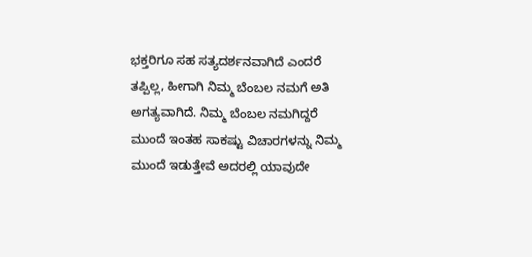ಭಕ್ತರಿಗೂ ಸಹ ಸತ್ಯದರ್ಶನವಾಗಿದೆ ಎಂದರೆ ತಪ್ಪಿಲ್ಲ, ಹೀಗಾಗಿ ನಿಮ್ಮ ಬೆಂಬಲ ನಮಗೆ ಅತಿ ಅಗತ್ಯವಾಗಿದೆ. ನಿಮ್ಮ ಬೆಂಬಲ ನಮಗಿದ್ದರೆ ಮುಂದೆ ಇಂತಹ ಸಾಕಷ್ಟು ವಿಚಾರಗಳನ್ನು ನಿಮ್ಮ ಮುಂದೆ ಇಡುತ್ತೇವೆ ಅದರಲ್ಲಿ ಯಾವುದೇ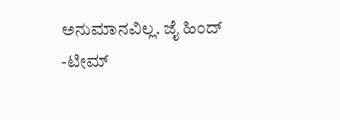ಅನುಮಾನವಿಲ್ಲ. ಜೈ ಹಿಂದ್
-ಟೀಮ್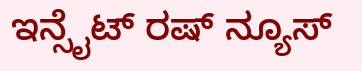ಇನ್ಸೈಟ್ ರಷ್ ನ್ಯೂಸ್